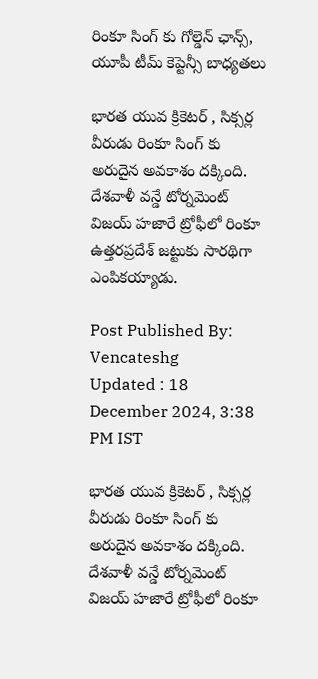రింకూ సింగ్ కు గోల్డెన్ ఛాన్స్, యూపీ టీమ్ కెప్టెన్సీ బాధ్యతలు

భారత యువ క్రికెటర్ , సిక్సర్ల వీరుడు రింకూ సింగ్ కు అరుదైన అవకాశం దక్కింది. దేశవాళీ వన్డే టోర్నమెంట్‌ విజయ్‌ హజారే ట్రోఫీలో రింకూ ఉత్తరప్రదేశ్‌ జట్టుకు సారథిగా ఎంపికయ్యాడు.

Post Published By: Vencateshg
Updated : 18 December 2024, 3:38 PM IST

భారత యువ క్రికెటర్ , సిక్సర్ల వీరుడు రింకూ సింగ్ కు అరుదైన అవకాశం దక్కింది. దేశవాళీ వన్డే టోర్నమెంట్‌ విజయ్‌ హజారే ట్రోఫీలో రింకూ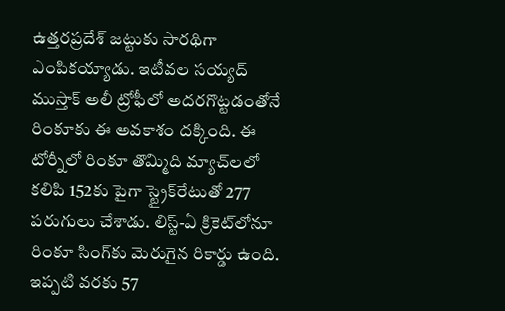ఉత్తరప్రదేశ్‌ జట్టుకు సారథిగా ఎంపికయ్యాడు. ఇటీవల సయ్యద్‌ ముస్తాక్‌ అలీ ట్రోఫీలో అదరగొట్టడంతోనే రింకూకు ఈ అవకాశం దక్కింది. ఈ టోర్నీలో రింకూ తొమ్మిది మ్యాచ్‌లలో కలిపి 152కు పైగా స్ట్రైక్‌రేటుతో 277 పరుగులు చేశాడు. లిస్ట్‌-ఏ క్రికెట్‌లోనూ రింకూ సింగ్‌కు మెరుగైన రికార్డు ఉంది. ఇప్పటి వరకు 57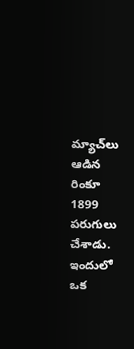మ్యాచ్‌లు ఆడిన రింకూ 1899 పరుగులు చేశాడు. ఇందులో ఒక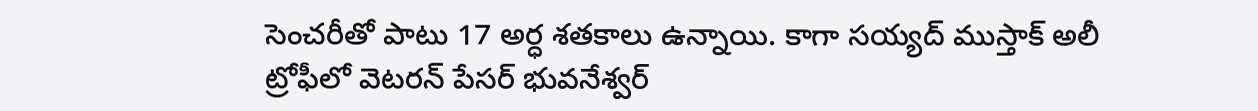సెంచరీతో పాటు 17 అర్ధ శతకాలు ఉన్నాయి. కాగా సయ్యద్‌ ముస్తాక్‌ అలీ ట్రోఫీలో వెటరన్‌ పేసర్‌ భువనేశ్వర్‌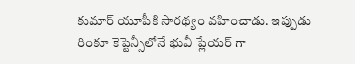కుమార్‌ యూపీకి సారథ్యం వహించాడు. ఇప్పుడు రింకూ కెప్టెన్సీలోనే భువీ ప్లేయర్ గా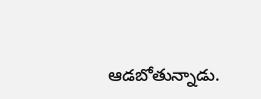ఆడబోతున్నాడు.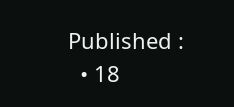Published :
  • 18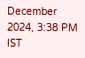December 2024, 3:38 PM IST